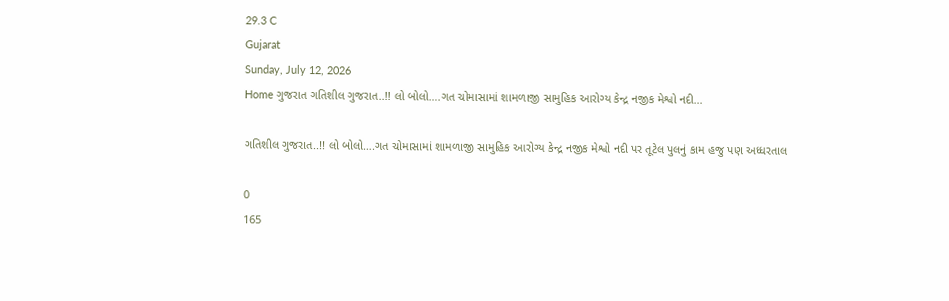29.3 C
Gujarat
Sunday, July 12, 2026
Home ગુજરાત ગતિશીલ ગુજરાત..!! લો બોલો….ગત ચોમાસામાં શામળાજી સામુહિક આરોગ્ય કેન્દ્ર નજીક મેશ્વો નદી...

ગતિશીલ ગુજરાત..!! લો બોલો….ગત ચોમાસામાં શામળાજી સામુહિક આરોગ્ય કેન્દ્ર નજીક મેશ્વો નદી પર તૂટેલ પુલનું કામ હજુ પણ અધ્ધરતાલ

0
165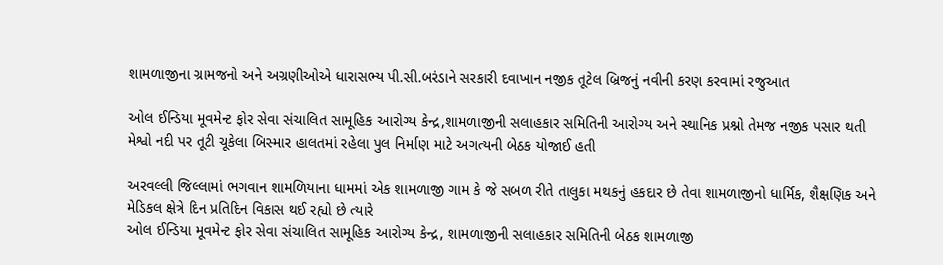શામળાજીના ગ્રામજનો અને અગ્રણીઓએ ધારાસભ્ય પી.સી.બરંડાને સરકારી દવાખાન નજીક તૂટેલ બ્રિજનું નવીની કરણ કરવામાં રજુઆત

ઓલ ઈન્ડિયા મૂવમેન્ટ ફોર સેવા સંચાલિત સામૂહિક આરોગ્ય કેન્દ્ર,શામળાજીની સલાહકાર સમિતિની આરોગ્ય અને સ્થાનિક પ્રશ્નો તેમજ નજીક પસાર થતી મેશ્વો નદી પર તૂટી ચૂકેલા બિસ્માર હાલતમાં રહેલા પુલ નિર્માણ માટે અગત્યની બેઠક યોજાઈ હતી

અરવલ્લી જિલ્લામાં ભગવાન શામળિયાના ધામમાં એક શામળાજી ગામ કે જે સબળ રીતે તાલુકા મથકનું હકદાર છે તેવા શામળાજીનો ધાર્મિક, શૈક્ષણિક અને મેડિકલ ક્ષેત્રે દિન પ્રતિદિન વિકાસ થઈ રહ્યો છે ત્યારે
ઓલ ઈન્ડિયા મૂવમેન્ટ ફોર સેવા સંચાલિત સામૂહિક આરોગ્ય કેન્દ્ર, શામળાજીની સલાહકાર સમિતિની બેઠક શામળાજી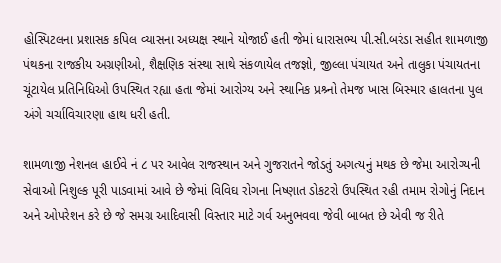હોસ્પિટલના પ્રશાસક કપિલ વ્યાસના અધ્યક્ષ સ્થાને યોજાઈ હતી જેમાં ધારાસભ્ય પી.સી.બરંડા સહીત શામળાજી પંથકના રાજકીય અગ્રણીઓ, શૈક્ષણિક સંસ્થા સાથે સંકળાયેલ તજજ્ઞો, જીલ્લા પંચાયત અને તાલુકા પંચાયતના ચૂંટાયેલ પ્રતિનિધિઓ ઉપસ્થિત રહ્યા હતા જેમાં આરોગ્ય અને સ્થાનિક પ્રશ્ર્નો તેમજ ખાસ બિસ્માર હાલતના પુલ અંગે ચર્ચાવિચારણા હાથ ધરી હતી.

શામળાજી નેશનલ હાઈવે નં ૮ પર આવેલ રાજસ્થાન અને ગુજરાતને જોડતું અગત્યનું મથક છે જેમા આરોગ્યની સેવાઓ નિશુલ્ક પૂરી પાડવામાં આવે છે જેમાં વિવિઘ રોગના નિષ્ણાત ડોકટરો ઉપસ્થિત રહી તમામ રોગોનું નિદાન અને ઓપરેશન કરે છે જે સમગ્ર આદિવાસી વિસ્તાર માટે ગર્વ અનુભવવા જેવી બાબત છે એવી જ રીતે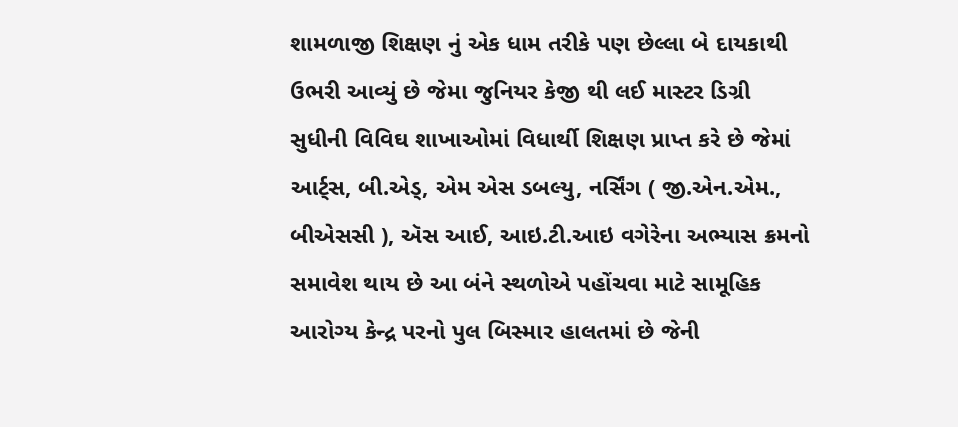શામળાજી શિક્ષણ નું એક ધામ તરીકે પણ છેલ્લા બે દાયકાથી ઉભરી આવ્યું છે જેમા જુનિયર કેજી થી લઈ માસ્ટર ડિગ્રી સુધીની વિવિઘ શાખાઓમાં વિધાર્થી શિક્ષણ પ્રાપ્ત કરે છે જેમાં આર્ટ્સ, બી.એડ્, એમ એસ ડબલ્યુ, નર્સિંગ ( જી.એન.એમ., બીએસસી ), ઍસ આઈ, આઇ.ટી.આઇ વગેરેના અભ્યાસ ક્રમનો સમાવેશ થાય છે આ બંને સ્થળોએ પહોંચવા માટે સામૂહિક આરોગ્ય કેન્દ્ર પરનો પુલ બિસ્માર હાલતમાં છે જેની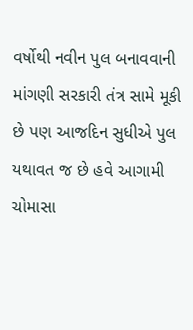વર્ષોથી નવીન પુલ બનાવવાની માંગણી સરકારી તંત્ર સામે મૂકી છે પણ આજદિન સુધીએ પુલ યથાવત જ છે હવે આગામી ચોમાસા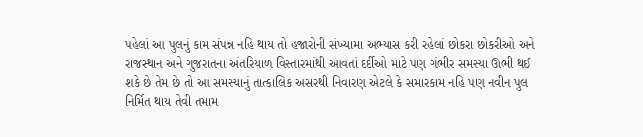પહેલાં આ પુલનું કામ સંપન્ન નહિ થાય તો હજારોની સંખ્યામા અભ્યાસ કરી રહેલાં છોકરા છોકરીઓ અને રાજસ્થાન અને ગુજરાતના અંતરિયાળ વિસ્તારમાંથી આવતાં દર્દીઓ માટે પણ ગંભીર સમસ્યા ઊભી થઈ શકે છે તેમ છે તો આ સમસ્યાનું તાત્કાલિક અસરથી નિવારણ એટલે કે સમારકામ નહિ પણ નવીન પુલ નિર્મિત થાય તેવી તમામ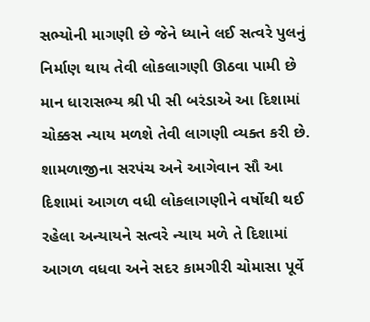સભ્યોની માગણી છે જેને ધ્યાને લઈ સત્વરે પુલનું નિર્માણ થાય તેવી લોકલાગણી ઊઠવા પામી છે માન ધારાસભ્ય શ્રી પી સી બરંડાએ આ દિશામાં ચોક્કસ ન્યાય મળશે તેવી લાગણી વ્યક્ત કરી છે. શામળાજીના સરપંચ અને આગેવાન સૌ આ દિશામાં આગળ વધી લોકલાગણીને વર્ષોથી થઈ રહેલા અન્યાયને સત્વરે ન્યાય મળે તે દિશામાં આગળ વધવા અને સદર કામગીરી ચોમાસા પૂર્વે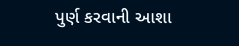પુર્ણ કરવાની આશા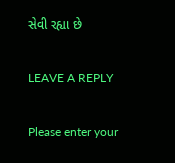સેવી રહ્યા છે

LEAVE A REPLY

Please enter your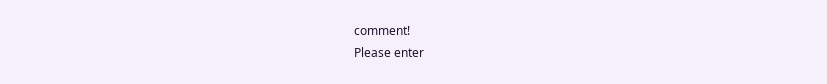comment!
Please enter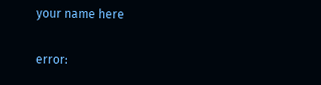your name here

error: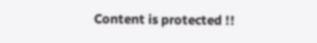Content is protected !!